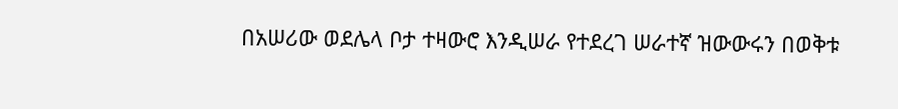በአሠሪው ወደሌላ ቦታ ተዛውሮ እንዲሠራ የተደረገ ሠራተኛ ዝውውሩን በወቅቱ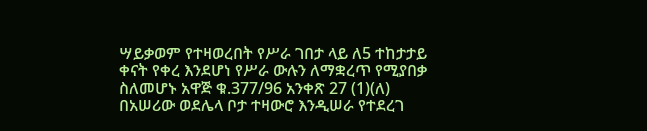ሣይቃወም የተዛወረበት የሥራ ገበታ ላይ ለ5 ተከታታይ ቀናት የቀረ እንደሆነ የሥራ ውሉን ለማቋረጥ የሚያበቃ ስለመሆኑ አዋጅ ቁ.377/96 አንቀጽ 27 (1)(ለ)
በአሠሪው ወደሌላ ቦታ ተዛውሮ እንዲሠራ የተደረገ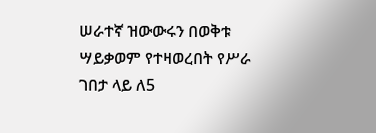ሠራተኛ ዝውውሩን በወቅቱ ሣይቃወም የተዛወረበት የሥራ ገበታ ላይ ለ5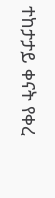ተከታታይ ቀናት የቀረ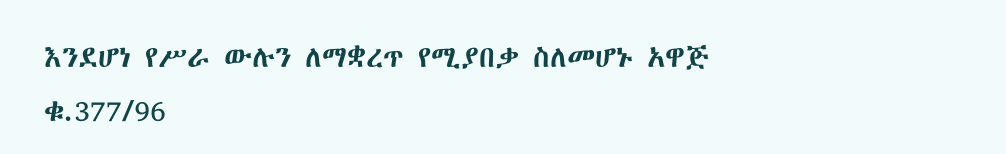እንደሆነ የሥራ ውሉን ለማቋረጥ የሚያበቃ ስለመሆኑ አዋጅ ቁ.377/96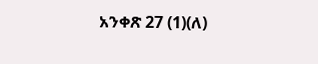አንቀጽ 27 (1)(ለ)